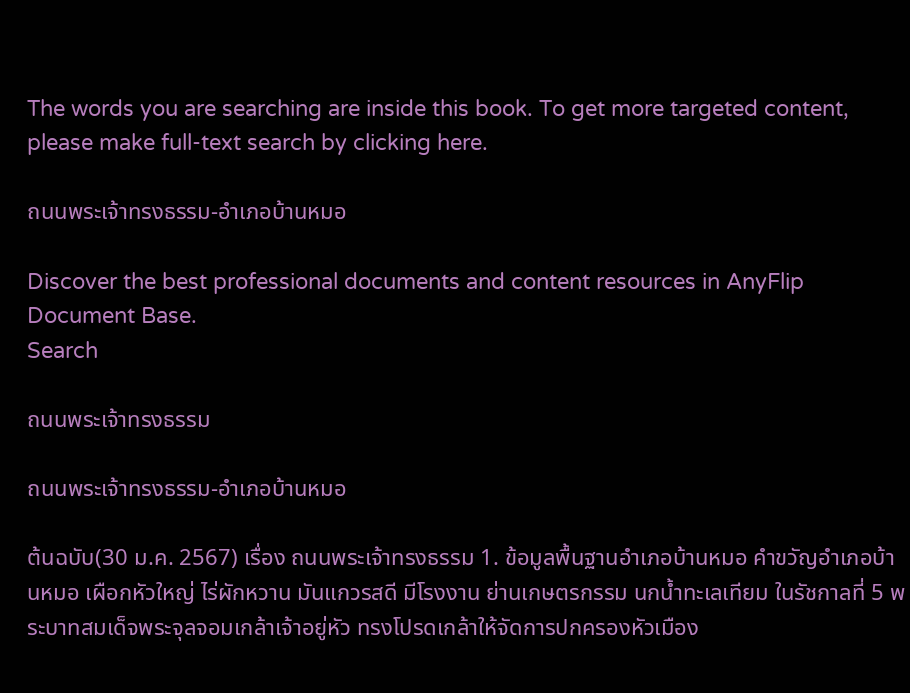The words you are searching are inside this book. To get more targeted content, please make full-text search by clicking here.

ถนนพระเจ้าทรงธรรม-อำเภอบ้านหมอ

Discover the best professional documents and content resources in AnyFlip Document Base.
Search

ถนนพระเจ้าทรงธรรม

ถนนพระเจ้าทรงธรรม-อำเภอบ้านหมอ

ต้นฉบับ(30 ม.ค. 2567) เรื่อง ถนนพระเจ้าทรงธรรม 1. ข้อมูลพื้นฐานอำเภอบ้านหมอ คำขวัญอำเภอบ้านหมอ เผือกหัวใหญ่ ไร่ผักหวาน มันแกวรสดี มีโรงงาน ย่านเกษตรกรรม นกน้ำทะเลเทียม ในรัชกาลที่ 5 พระบาทสมเด็จพระจุลจอมเกล้าเจ้าอยู่หัว ทรงโปรดเกล้าให้จัดการปกครองหัวเมือง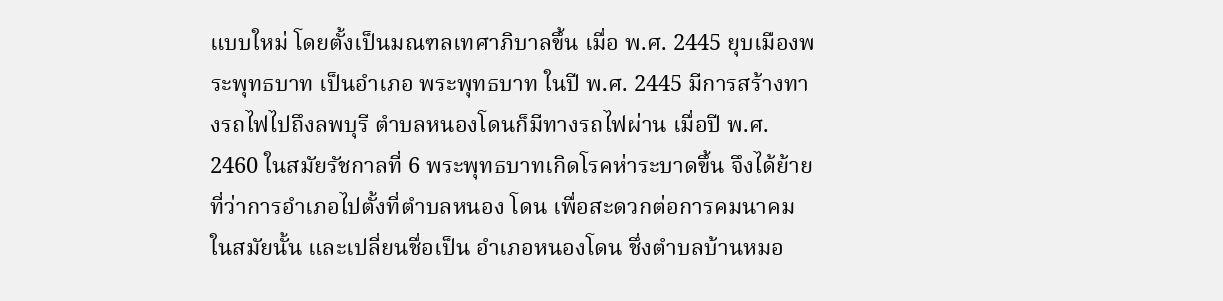แบบใหม่ โดยตั้งเป็นมณฑลเทศาภิบาลขึ้น เมื่อ พ.ศ. 2445 ยุบเมืองพระพุทธบาท เป็นอำเภอ พระพุทธบาท ในปี พ.ศ. 2445 มีการสร้างทางรถไฟไปถึงลพบุรี ตำบลหนองโดนก็มีทางรถไฟผ่าน เมื่อปี พ.ศ. 2460 ในสมัยรัชกาลที่ 6 พระพุทธบาทเกิดโรคห่าระบาดขึ้น จึงได้ย้ายที่ว่าการอำเภอไปตั้งที่ตำบลหนอง โดน เพื่อสะดวกต่อการคมนาคมในสมัยนั้น และเปลี่ยนชื่อเป็น อำเภอหนองโดน ชึ่งตำบลบ้านหมอ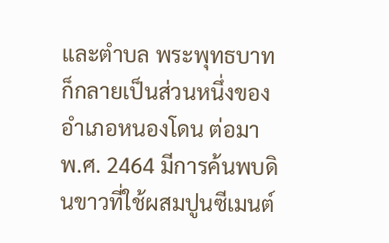และตำบล พระพุทธบาท ก็กลายเป็นส่วนหนึ่งของอำเภอหนองโดน ต่อมา พ.ศ. 2464 มีการค้นพบดินขาวที่ใช้ผสมปูนซีเมนต์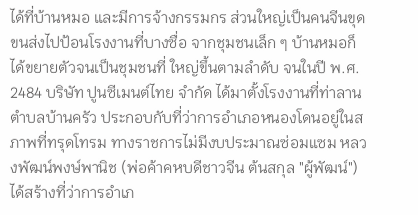ได้ที่บ้านหมอ และมีการจ้างกรรมกร ส่วนใหญ่เป็นคนจีนขุด ขนส่งไปป้อนโรงงานที่บางซื่อ จากชุมชนเล็ก ๆ บ้านหมอก็ได้ขยายตัวจนเป็นชุมชนที่ ใหญ่ขึ้นตามลำดับ จนในปี พ.ศ. 2484 บริษัท ปูนซีเมนต์ไทย จำกัด ได้มาตั้งโรงงานที่ท่าลาน ตำบลบ้านครัว ประกอบกับที่ว่าการอำเภอหนองโดนอยู่ในสภาพที่ทรุดโทรม ทางราชการไม่มีงบประมาณซ่อมแซม หลวงพัฒน์พงษ์พานิช (พ่อค้าคหบดีชาวจีน ต้นสกุล "ผู้พัฒน์") ได้สร้างที่ว่าการอำเภ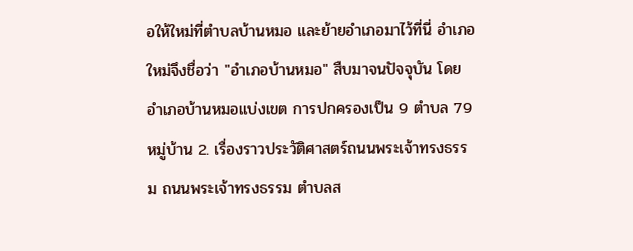อให้ใหม่ที่ตำบลบ้านหมอ และย้ายอำเภอมาไว้ที่นี่ อำเภอใหม่จึงชื่อว่า "อำเภอบ้านหมอ" สืบมาจนปัจจุบัน โดยอำเภอบ้านหมอแบ่งเขต การปกครองเป็น 9 ตำบล 79 หมู่บ้าน 2. เรื่องราวประวัติศาสตร์ถนนพระเจ้าทรงธรรม ถนนพระเจ้าทรงธรรม ตำบลส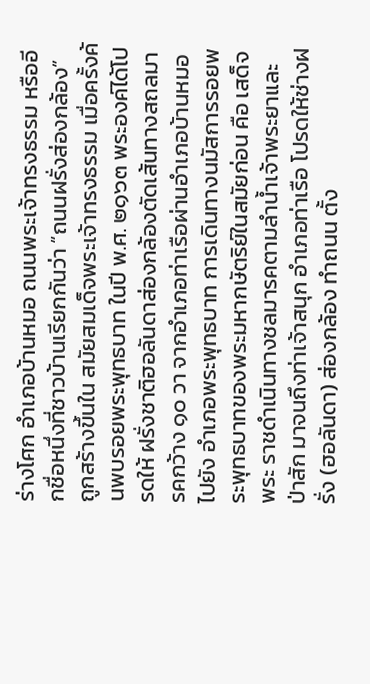ร่างโศก อำเภอบ้านหมอ ถนนพระเจ้าทรงธรรม หรืออีกชื่อหนึ่งที่ชาวบ้านเรียกกันว่า “ถนนฝรั่งส่องกล้อง” ถูกสร้างขึ้นใน สมัยสมเด็จพระเจ้าทรงธรรม เมื่อครั้งค้นพบรอยพระพุทธบาท ในปี พ.ศ. ๒๑๖๓ พระองค์ได้โปรดให้ ฝรั่งชาติฮอลันดาส่องกล้องตัดเส้นทางสถลมารคกว้าง ๑๐ วา จากอำเภอท่าเรือผ่านอำเภอบ้านหมอไปยัง อำเภอพระพุทธบาท การเดินทางนมัสการรอยพระพุทธบาทของพระมหากษัตริย์ในสมัยก่อน คือ เสด็จพระ ราชดำเนินทางชลมารคตามลำน้ำเจ้าพระยาและป่าสัก มาจนถึงท่าเจ้าสนุก อำเภอท่าเรือ โปรดให้ช่างฝรั่ง (ฮอลันดา) ส่องกล้อง ทำถนน ตั้ง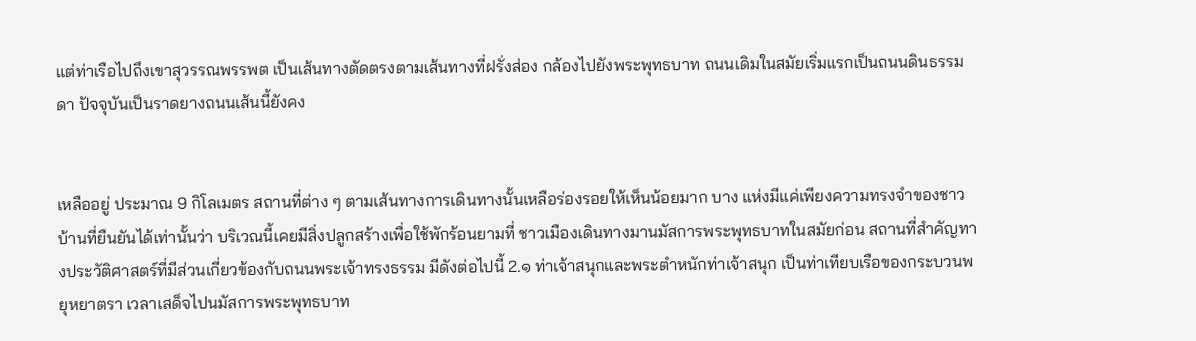แต่ท่าเรือไปถึงเขาสุวรรณพรรพต เป็นเส้นทางตัดตรงตามเส้นทางที่ฝรั่งส่อง กล้องไปยังพระพุทธบาท ถนนเดิมในสมัยเริ่มแรกเป็นถนนดินธรรมดา ปัจจุบันเป็นราดยางถนนเส้นนี้ยังคง


เหลืออยู่ ประมาณ 9 กิโลเมตร สถานที่ต่าง ๆ ตามเส้นทางการเดินทางนั้นเหลือร่องรอยให้เห็นน้อยมาก บาง แห่งมีแค่เพียงความทรงจำของชาวบ้านที่ยืนยันได้เท่านั้นว่า บริเวณนี้เคยมีสิ่งปลูกสร้างเพื่อใช้พักร้อนยามที่ ชาวเมืองเดินทางมานมัสการพระพุทธบาทในสมัยก่อน สถานที่สำคัญทางประวัติศาสตร์ที่มีส่วนเกี่ยวข้องกับถนนพระเจ้าทรงธรรม มีดังต่อไปนี้ 2.๑ ท่าเจ้าสนุกและพระตำหนักท่าเจ้าสนุก เป็นท่าเทียบเรือของกระบวนพยุหยาตรา เวลาเสด็จไปนมัสการพระพุทธบาท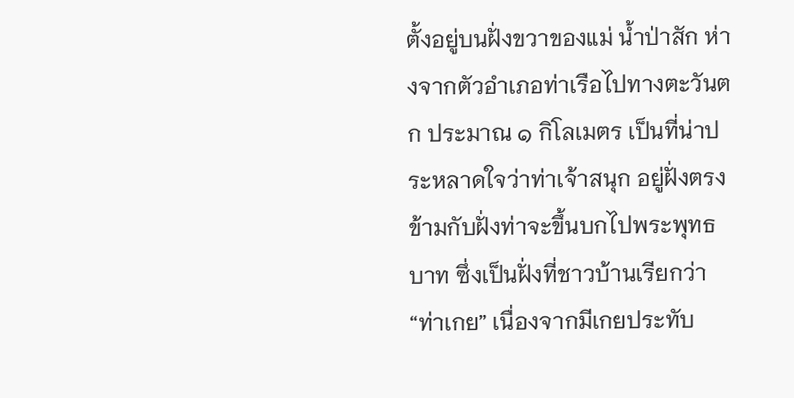ตั้งอยู่บนฝั่งขวาของแม่ น้ำป่าสัก ห่างจากตัวอำเภอท่าเรือไปทางตะวันตก ประมาณ ๑ กิโลเมตร เป็นที่น่าประหลาดใจว่าท่าเจ้าสนุก อยู่ฝั่งตรงข้ามกับฝั่งท่าจะขึ้นบกไปพระพุทธบาท ซึ่งเป็นฝั่งที่ชาวบ้านเรียกว่า “ท่าเกย” เนื่องจากมีเกยประทับ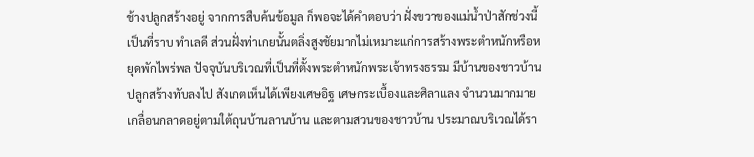ช้างปลูกสร้างอยู่ จากการสืบค้นข้อมูล ก็พอจะได้คำตอบว่า ฝั่งขวาของแม่น้ำป่าสักช่วงนี้เป็นที่ราบ ทำเลดี ส่วนฝั่งท่าเกยนั้นตลิ่งสูงชัยมากไม่เหมาะแก่การสร้างพระตำหนักหรือหยุดพักไพร่พล ปัจจุบันบริเวณที่เป็นที่ตั้งพระตำหนักพระเจ้าทรงธรรม มีบ้านของชาวบ้านปลูกสร้างทับลงไป สังเกตเห็นได้เพียงเศษอิฐ เศษกระเบื้องและศิลาแลง จำนวนมากมายเกลื่อนกลาดอยู่ตามใต้ถุนบ้านลานบ้าน และตามสวนของชาวบ้าน ประมาณบริเวณได้รา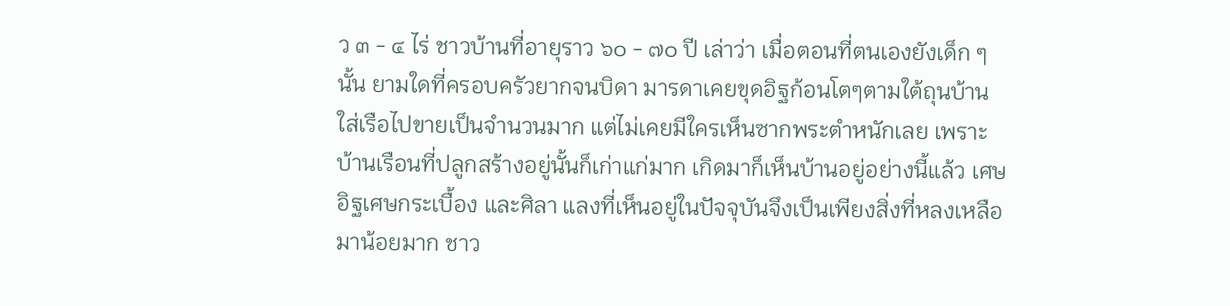ว ๓ - ๔ ไร่ ชาวบ้านที่อายุราว ๖๐ - ๗๐ ปี เล่าว่า เมื่อตอนที่ตนเองยังเด็ก ๆ นั้น ยามใดที่ครอบครัวยากจนบิดา มารดาเคยขุดอิฐก้อนโตๆตามใต้ถุนบ้านใส่เรือไปขายเป็นจำนวนมาก แต่ไม่เคยมีใครเห็นซากพระตำหนักเลย เพราะบ้านเรือนที่ปลูกสร้างอยู่นั้นก็เก่าแก่มาก เกิดมาก็เห็นบ้านอยู่อย่างนี้แล้ว เศษอิฐเศษกระเบื้อง และศิลา แลงที่เห็นอยู่ในปัจจุบันจึงเป็นเพียงสิ่งที่หลงเหลือมาน้อยมาก ชาว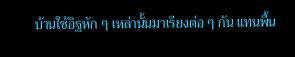บ้านใช้อิฐหัก ๆ เหล่านั้นมาเรียงต่อ ๆ กัน แทนพื้น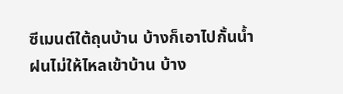ซีเมนต์ใต้ถุนบ้าน บ้างก็เอาไปกั้นน้ำฝนไม่ให้ไหลเข้าบ้าน บ้าง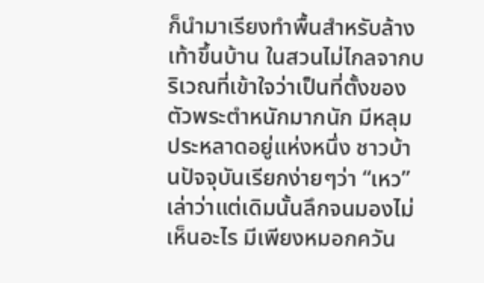ก็นำมาเรียงทำพื้นสำหรับล้างเท้าขึ้นบ้าน ในสวนไม่ไกลจากบริเวณที่เข้าใจว่าเป็นที่ตั้งของตัวพระตำหนักมากนัก มีหลุมประหลาดอยู่แห่งหนึ่ง ชาวบ้านปัจจุบันเรียกง่ายๆว่า “เหว” เล่าว่าแต่เดิมนั้นลึกจนมองไม่เห็นอะไร มีเพียงหมอกควัน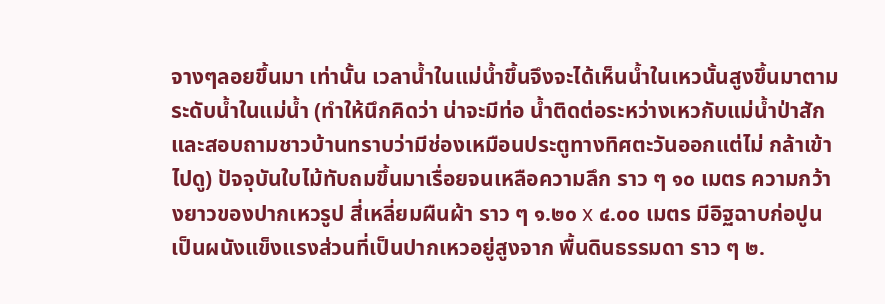จางๆลอยขึ้นมา เท่านั้น เวลาน้ำในแม่น้ำขึ้นจึงจะได้เห็นน้ำในเหวนั้นสูงขึ้นมาตามระดับน้ำในแม่น้ำ (ทำให้นึกคิดว่า น่าจะมีท่อ น้ำติดต่อระหว่างเหวกับแม่น้ำป่าสัก และสอบถามชาวบ้านทราบว่ามีช่องเหมือนประตูทางทิศตะวันออกแต่ไม่ กล้าเข้าไปดู) ปัจจุบันใบไม้ทับถมขึ้นมาเรื่อยจนเหลือความลึก ราว ๆ ๑๐ เมตร ความกว้างยาวของปากเหวรูป สี่เหลี่ยมผืนผ้า ราว ๆ ๑.๒๐ x ๔.๐๐ เมตร มีอิฐฉาบก่อปูนเป็นผนังแข็งแรงส่วนที่เป็นปากเหวอยู่สูงจาก พื้นดินธรรมดา ราว ๆ ๒.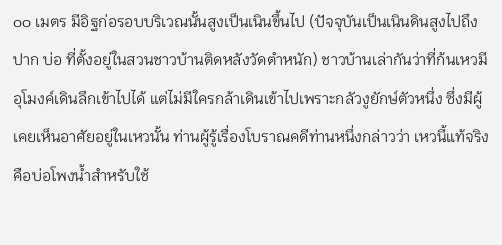๐๐ เมตร มีอิฐก่อรอบบริเวณนั้นสูงเป็นเนินขึ้นไป (ปัจจุบันเป็นเนินดินสูงไปถึงปาก บ่อ ที่ตั้งอยู่ในสวนชาวบ้านติดหลังวัดตำหนัก) ชาวบ้านเล่ากันว่าที่ก้นเหวมีอุโมงค์เดินลึกเข้าไปได้ แต่ไม่มีใครกล้าเดินเข้าไปเพราะกลัวงูยักษ์ตัวหนึ่ง ซึ่งมีผู้เคยเห็นอาศัยอยู่ในเหวนั้น ท่านผู้รู้เรื่องโบราณคดีท่านหนึ่งกล่าวว่า เหวนี้แท้จริงคือบ่อโพงน้ำสำหรับใช้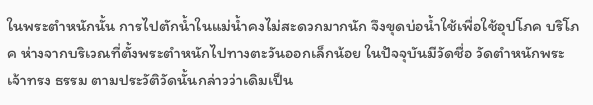ในพระตำหนักนั้น การไปตักน้ำในแม่น้ำคงไม่สะดวกมากนัก จึงขุดบ่อน้ำใช้เพื่อใช้อุปโภค บริโภค ห่างจากบริเวณที่ตั้งพระตำหนักไปทางตะวันออกเล็กน้อย ในปัจจุบันมีวัดชื่อ วัดตำหนักพระเจ้าทรง ธรรม ตามประวัติวัดนั้นกล่าวว่าเดิมเป็น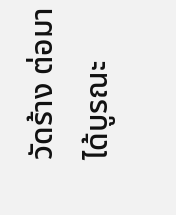วัดร้าง ต่อมาได้บูรณะ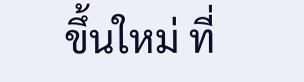ขึ้นใหม่ ที่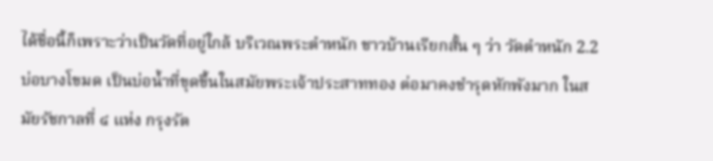ได้ชื่อนี้ก็เพราะว่าเป็นวัดที่อยู่ใกล้ บริเวณพระตำหนัก ชาวบ้านเรียกสั้น ๆ ว่า วัดตำหนัก 2.2 บ่อบางโขมด เป็นบ่อน้ำที่ขุดขึ้นในสมัยพระเจ้าประสาททอง ต่อมาคงชำรุดหักพังมาก ในสมัยรัชกาลที่ ๔ แห่ง กรุงรัต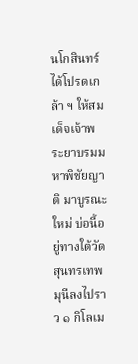นโกสินทร์ ได้โปรดเกล้า ฯ ให้สมเด็จเจ้าพระยาบรมมหาพิชัยญาติ มาบูรณะใหม่ บ่อนี้อยู่ทางใต้วัด สุนทรเทพมุนีลงไปราว ๑ กิโลเม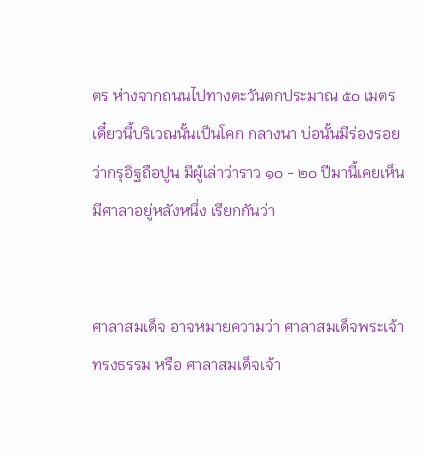ตร ห่างจากถนนไปทางตะวันตกประมาณ ๕๐ เมตร เดี๋ยวนี้บริเวณนั้นเป็นโคก กลางนา บ่อนั้นมีร่องรอยว่ากรุอิฐถือปูน มีผู้เล่าว่าราว ๑๐ - ๒๐ ปีมานี้เคยเห็นมีศาลาอยู่หลังหนึ่ง เรียกกันว่า


ศาลาสมเด็จ อาจหมายความว่า ศาลาสมเด็จพระเจ้าทรงธรรม หรือ ศาลาสมเด็จเจ้า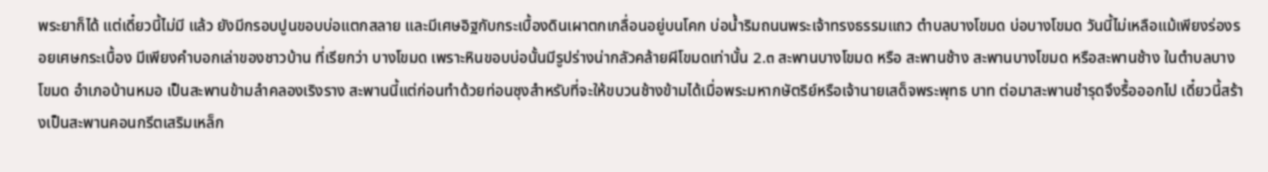พระยาก็ได้ แต่เดี๋ยวนี้ไม่มี แล้ว ยังมีกรอบปูนขอบบ่อแตกสลาย และมีเศษอิฐกับกระเบื้องดินเผาตกเกลื่อนอยู่บนโคก บ่อน้ำริมถนนพระเจ้าทรงธรรมแถว ตำบลบางโขมด บ่อบางโขมด วันนี้ไม่เหลือแม้เพียงร่องรอยเศษกระเบื้อง มีเพียงคำบอกเล่าของชาวบ้าน ที่เรียกว่า บางโขมด เพราะหินขอบบ่อนั้นมีรูปร่างน่ากลัวคล้ายผีโขมดเท่านั้น 2.๓ สะพานบางโขมด หรือ สะพานช้าง สะพานบางโขมด หรือสะพานช้าง ในตำบลบางโขมด อำเภอบ้านหมอ เป็นสะพานข้ามลำคลองเริงราง สะพานนี้แต่ก่อนทำด้วยท่อนซุงสำหรับที่จะให้ขบวนช้างข้ามได้เมื่อพระมหากษัตริย์หรือเจ้านายเสด็จพระพุทธ บาท ต่อมาสะพานชำรุดจึงรื้อออกไป เดี๋ยวนี้สร้างเป็นสะพานคอนกรีตเสริมเหล็ก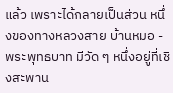แล้ว เพราะได้กลายเป็นส่วน หนึ่งของทางหลวงสาย บ้านหมอ - พระพุทธบาท มีวัด ๆ หนึ่งอยู่ที่เชิงสะพาน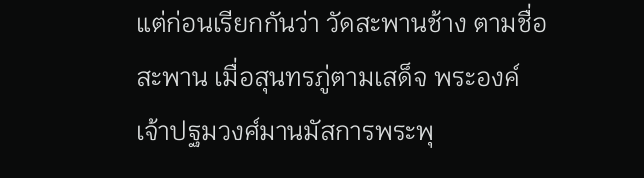แต่ก่อนเรียกกันว่า วัดสะพานช้าง ตามชื่อสะพาน เมื่อสุนทรภู่ตามเสด็จ พระองค์เจ้าปฐมวงศ์มานมัสการพระพุ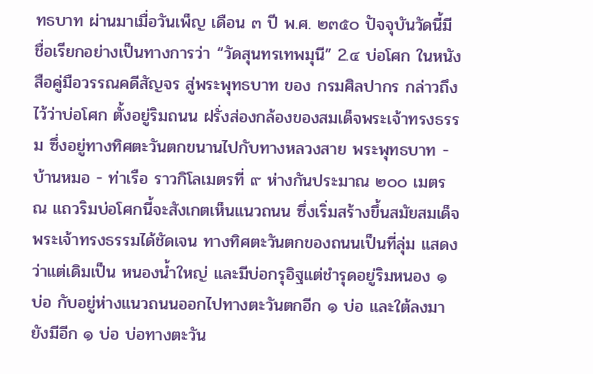ทธบาท ผ่านมาเมื่อวันเพ็ญ เดือน ๓ ปี พ.ศ. ๒๓๕๐ ปัจจุบันวัดนี้มี ชื่อเรียกอย่างเป็นทางการว่า “วัดสุนทรเทพมุนี” 2.๔ บ่อโศก ในหนังสือคู่มือวรรณคดีสัญจร สู่พระพุทธบาท ของ กรมศิลปากร กล่าวถึงไว้ว่าบ่อโศก ตั้งอยู่ริมถนน ฝรั่งส่องกล้องของสมเด็จพระเจ้าทรงธรรม ซึ่งอยู่ทางทิศตะวันตกขนานไปกับทางหลวงสาย พระพุทธบาท - บ้านหมอ - ท่าเรือ ราวกิโลเมตรที่ ๙ ห่างกันประมาณ ๒๐๐ เมตร ณ แถวริมบ่อโศกนี้จะสังเกตเห็นแนวถนน ซึ่งเริ่มสร้างขึ้นสมัยสมเด็จพระเจ้าทรงธรรมได้ชัดเจน ทางทิศตะวันตกของถนนเป็นที่ลุ่ม แสดงว่าแต่เดิมเป็น หนองน้ำใหญ่ และมีบ่อกรุอิฐแต่ชำรุดอยู่ริมหนอง ๑ บ่อ กับอยู่ห่างแนวถนนออกไปทางตะวันตกอีก ๑ บ่อ และใต้ลงมายังมีอีก ๑ บ่อ บ่อทางตะวัน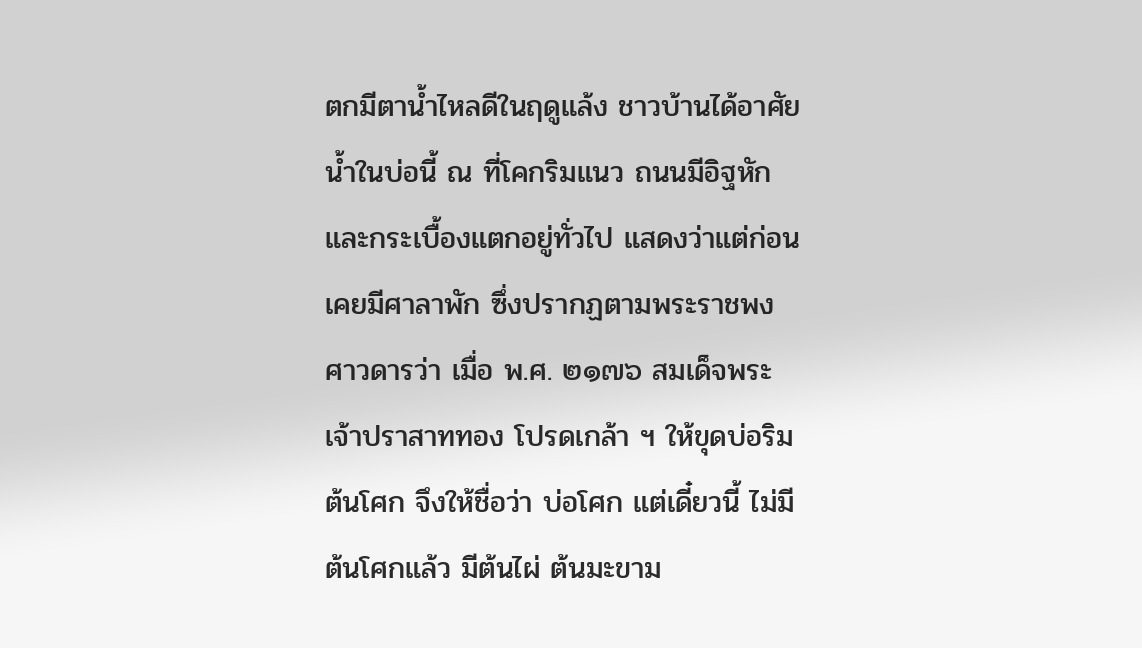ตกมีตาน้ำไหลดีในฤดูแล้ง ชาวบ้านได้อาศัยน้ำในบ่อนี้ ณ ที่โคกริมแนว ถนนมีอิฐหักและกระเบื้องแตกอยู่ทั่วไป แสดงว่าแต่ก่อนเคยมีศาลาพัก ซึ่งปรากฏตามพระราชพงศาวดารว่า เมื่อ พ.ศ. ๒๑๗๖ สมเด็จพระเจ้าปราสาททอง โปรดเกล้า ฯ ให้ขุดบ่อริมต้นโศก จึงให้ชื่อว่า บ่อโศก แต่เดี๋ยวนี้ ไม่มีต้นโศกแล้ว มีต้นไผ่ ต้นมะขาม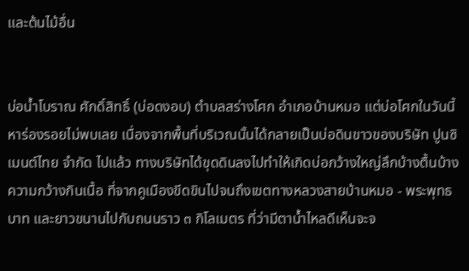และต้นไม้อื่น


บ่อน้ำโบราณ ศักดิ์สิทธิ์ (บ่อดงอบ) ตำบลสร่างโศก อำเภอบ้านหมอ แต่บ่อโศกในวันนี้หาร่องรอยไม่พบเลย เนื่องจากพื้นที่บริเวณนั้นได้กลายเป็นบ่อดินขาวของบริษัท ปูนซิเมนต์ไทย จำกัด ไปแล้ว ทางบริษัทได้ขุดดินลงไปทำให้เกิดบ่อกว้างใหญ่ลึกบ้างตื้นบ้าง ความกว้างกินเนื้อ ที่จากคูเมืองขีดขินไปจนถึงเขตทางหลวงสายบ้านหมอ - พระพุทธบาท และยาวขนานไปกับถนนราว ๓ กิโลเมตร ที่ว่ามีตาน้ำไหลดีเห็นจะจ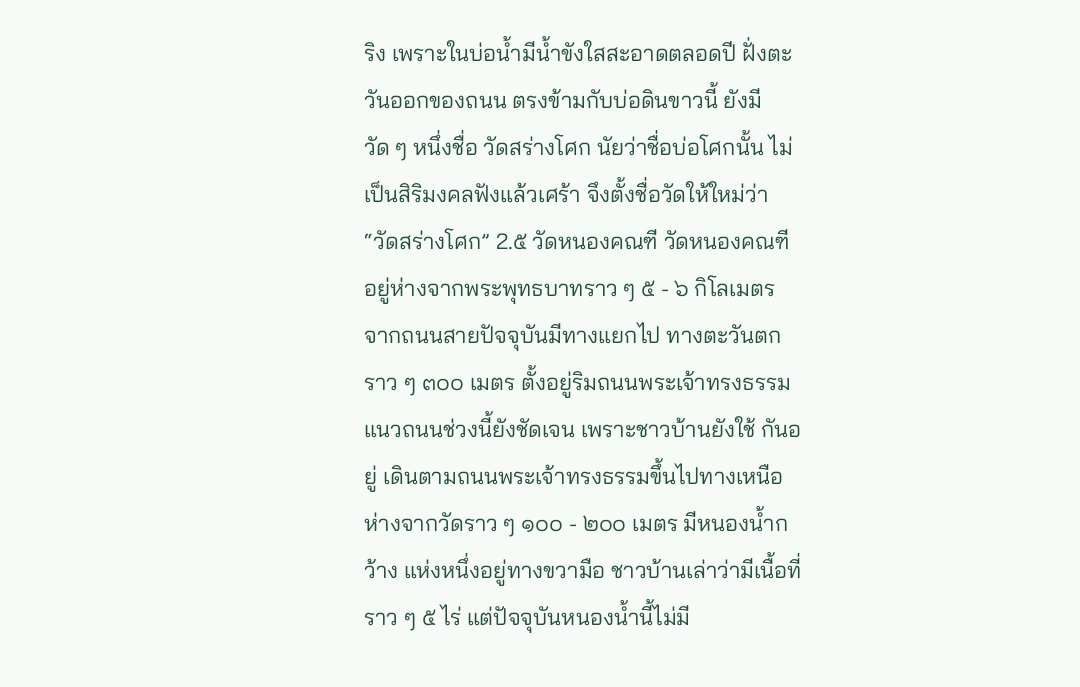ริง เพราะในบ่อน้ำมีน้ำขังใสสะอาดตลอดปี ฝั่งตะวันออกของถนน ตรงข้ามกับบ่อดินขาวนี้ ยังมีวัด ๆ หนึ่งชื่อ วัดสร่างโศก นัยว่าชื่อบ่อโศกนั้น ไม่เป็นสิริมงคลฟังแล้วเศร้า จึงตั้งชื่อวัดให้ใหม่ว่า “วัดสร่างโศก” 2.๕ วัดหนองคณฑี วัดหนองคณฑี อยู่ห่างจากพระพุทธบาทราว ๆ ๕ - ๖ กิโลเมตร จากถนนสายปัจจุบันมีทางแยกไป ทางตะวันตกราว ๆ ๓๐๐ เมตร ตั้งอยู่ริมถนนพระเจ้าทรงธรรม แนวถนนช่วงนี้ยังชัดเจน เพราะชาวบ้านยังใช้ กันอยู่ เดินตามถนนพระเจ้าทรงธรรมขึ้นไปทางเหนือห่างจากวัดราว ๆ ๑๐๐ - ๒๐๐ เมตร มีหนองน้ำกว้าง แห่งหนึ่งอยู่ทางขวามือ ชาวบ้านเล่าว่ามีเนื้อที่ราว ๆ ๕ ไร่ แต่ปัจจุบันหนองน้ำนี้ไม่มี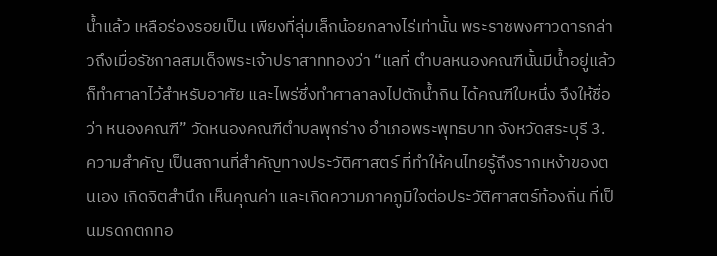น้ำแล้ว เหลือร่องรอยเป็น เพียงที่ลุ่มเล็กน้อยกลางไร่เท่านั้น พระราชพงศาวดารกล่าวถึงเมื่อรัชกาลสมเด็จพระเจ้าปราสาททองว่า “แลที่ ตำบลหนองคณฑีนั้นมีน้ำอยู่แล้ว ก็ทำศาลาไว้สำหรับอาศัย และไพร่ซึ่งทำศาลาลงไปตักน้ำกิน ได้คณฑีใบหนึ่ง จึงให้ชื่อว่า หนองคณฑี” วัดหนองคณฑีตำบลพุกร่าง อำเภอพระพุทธบาท จังหวัดสระบุรี 3. ความสำคัญ เป็นสถานที่สำคัญทางประวัติศาสตร์ ที่ทำให้คนไทยรู้ถึงรากเหง้าของตนเอง เกิดจิตสำนึก เห็นคุณค่า และเกิดความภาคภูมิใจต่อประวัติศาสตร์ท้องถิ่น ที่เป็นมรดกตกทอ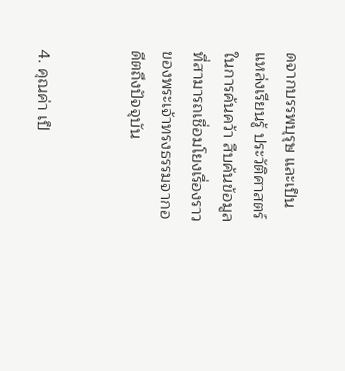ดจากบรรพบุรุษ และเป็นแหล่งเรียนรู้ ประวัติศาสตร์ในการค้นคว้า สืบค้นข้อมูลที่สามารถเชื่อมโยงเรื่องราวของพระเจ้าทรงธรรมจากอดีตถึงปัจจุบัน


4. คุณค่า เป็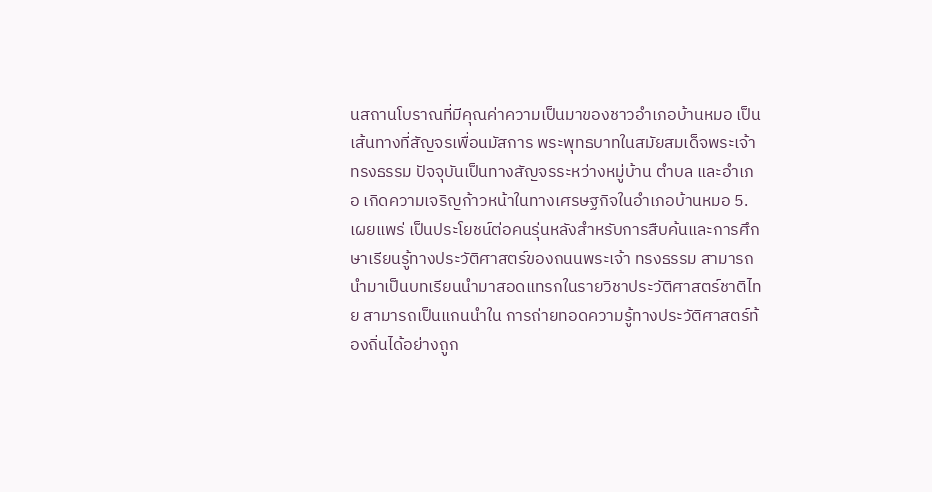นสถานโบราณที่มีคุณค่าความเป็นมาของชาวอำเภอบ้านหมอ เป็นเส้นทางที่สัญจรเพื่อนมัสการ พระพุทธบาทในสมัยสมเด็จพระเจ้าทรงธรรม ปัจจุบันเป็นทางสัญจรระหว่างหมู่บ้าน ตำบล และอำเภอ เกิดความเจริญก้าวหน้าในทางเศรษฐกิจในอำเภอบ้านหมอ 5. เผยแพร่ เป็นประโยชน์ต่อคนรุ่นหลังสำหรับการสืบค้นและการศึกษาเรียนรู้ทางประวัติศาสตร์ของถนนพระเจ้า ทรงธรรม สามารถนำมาเป็นบทเรียนนำมาสอดแทรกในรายวิชาประวัติศาสตร์ชาติไทย สามารถเป็นแกนนำใน การถ่ายทอดความรู้ทางประวัติศาสตร์ท้องถิ่นได้อย่างถูก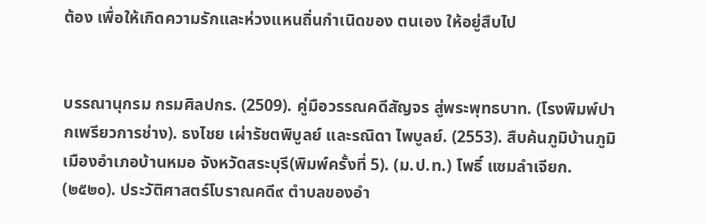ต้อง เพื่อให้เกิดความรักและห่วงแหนถิ่นกำเนิดของ ตนเอง ให้อยู่สืบไป


บรรณานุกรม กรมศิลปกร. (2509). คู่มือวรรณคดีสัญจร สู่พระพุทธบาท. (โรงพิมพ์ปากเพรียวการช่าง). ธงไชย เผ่ารัชตพิบูลย์ และรณิดา ไพบูลย์. (2553). สืบค้นภูมิบ้านภูมิเมืองอำเภอบ้านหมอ จังหวัดสระบุรี(พิมพ์ครั้งที่ 5). (ม.ป.ท.) โพธิ์ แซมลำเจียก. (๒๕๒๐). ประวัติศาสตร์โบราณคดี๙ ตำบลของอำ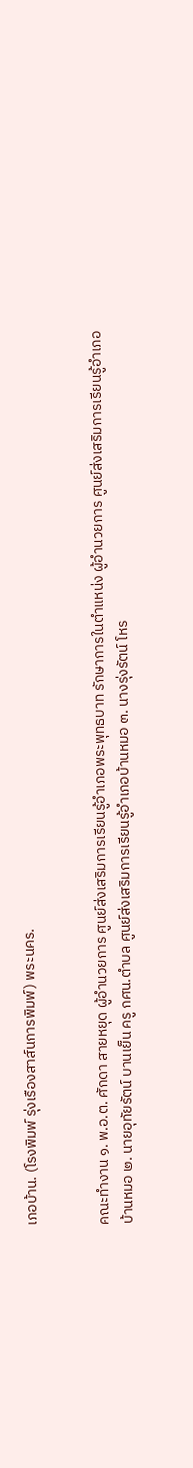เภอบ้าน. (โรงพิมพ์ รุ่งเรืองสาส์นการพิมพ์) พระนคร.


คณะทำงาน ๑. พ.อ.ต. ศักดา สายหยุด ผู้อำนวยการ ศูนย์ส่งเสริมการเรียนรู้อำเภอพระพุทธบาท รักษาการในตำแหน่ง ผู้อำนวยการ ศูนย์ส่งเสริมการเรียนรู้อำเภอบ้านหมอ ๒. นายอุทัยรัตน์ บานเย็น ครู กศน.ตำบล ศูนย์ส่งเสริมการเรียนรู้อำเภอบ้านหมอ ๓. นางรุ่งรัตน์ โหร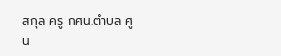สกุล ครู กศน.ตำบล ศูน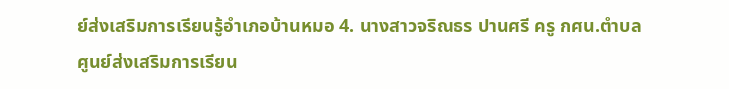ย์ส่งเสริมการเรียนรู้อำเภอบ้านหมอ 4. นางสาวจริณธร ปานศรี ครู กศน.ตำบล ศูนย์ส่งเสริมการเรียน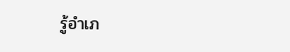รู้อำเภ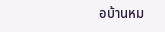อบ้านหม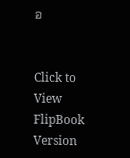อ


Click to View FlipBook Version